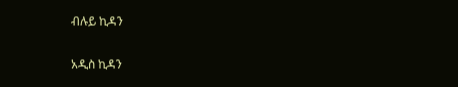ብሉይ ኪዳን

አዲስ ኪዳን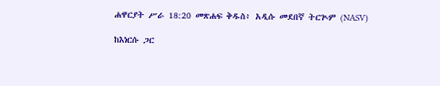ሐዋርያት ሥራ 18:20 መጽሐፍ ቅዱስ፥ አዲሱ መደበኛ ትርጒም (NASV)

ከእነርሱ ጋር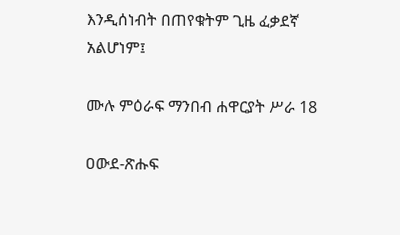እንዲሰነብት በጠየቁትም ጊዜ ፈቃደኛ አልሆነም፤

ሙሉ ምዕራፍ ማንበብ ሐዋርያት ሥራ 18

ዐውደ-ጽሑፍ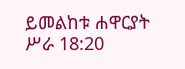ይመልከቱ ሐዋርያት ሥራ 18:20